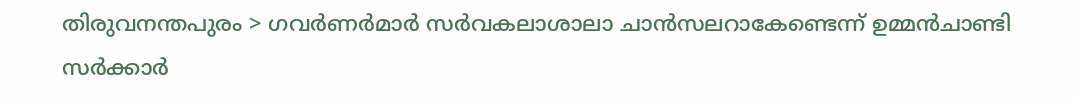തിരുവനന്തപുരം > ഗവർണർമാർ സർവകലാശാലാ ചാൻസലറാകേണ്ടെന്ന് ഉമ്മൻചാണ്ടി സർക്കാർ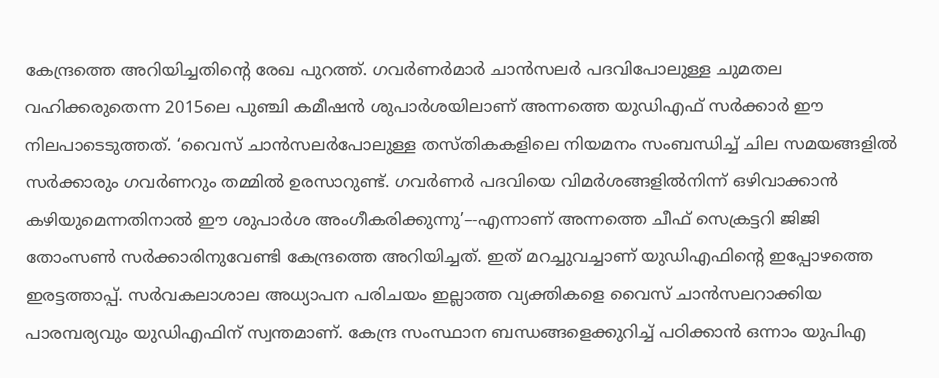കേന്ദ്രത്തെ അറിയിച്ചതിന്റെ രേഖ പുറത്ത്. ഗവർണർമാർ ചാൻസലർ പദവിപോലുള്ള ചുമതല വഹിക്കരുതെന്ന 2015ലെ പുഞ്ചി കമീഷൻ ശുപാർശയിലാണ് അന്നത്തെ യുഡിഎഫ് സർക്കാർ ഈ നിലപാടെടുത്തത്. ‘വൈസ് ചാൻസലർപോലുള്ള തസ്തികകളിലെ നിയമനം സംബന്ധിച്ച് ചില സമയങ്ങളിൽ സർക്കാരും ഗവർണറും തമ്മിൽ ഉരസാറുണ്ട്. ഗവർണർ പദവിയെ വിമർശങ്ങളിൽനിന്ന് ഒഴിവാക്കാൻ കഴിയുമെന്നതിനാൽ ഈ ശുപാർശ അംഗീകരിക്കുന്നു’–-എന്നാണ് അന്നത്തെ ചീഫ് സെക്രട്ടറി ജിജി തോംസൺ സർക്കാരിനുവേണ്ടി കേന്ദ്രത്തെ അറിയിച്ചത്. ഇത് മറച്ചുവച്ചാണ് യുഡിഎഫിന്റെ ഇപ്പോഴത്തെ ഇരട്ടത്താപ്പ്. സർവകലാശാല അധ്യാപന പരിചയം ഇല്ലാത്ത വ്യക്തികളെ വൈസ് ചാൻസലറാക്കിയ പാരമ്പര്യവും യുഡിഎഫിന് സ്വന്തമാണ്. കേന്ദ്ര സംസ്ഥാന ബന്ധങ്ങളെക്കുറിച്ച് പഠിക്കാൻ ഒന്നാം യുപിഎ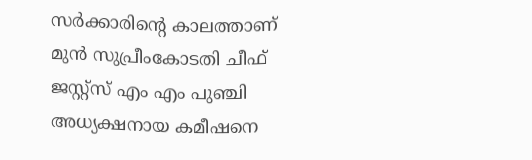സർക്കാരിന്റെ കാലത്താണ് മുൻ സുപ്രീംകോടതി ചീഫ് ജസ്റ്റ്സ് എം എം പുഞ്ചി അധ്യക്ഷനായ കമീഷനെ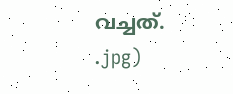വച്ചത്.
.jpg)